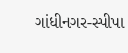ગાંધીનગર-સ્પીપા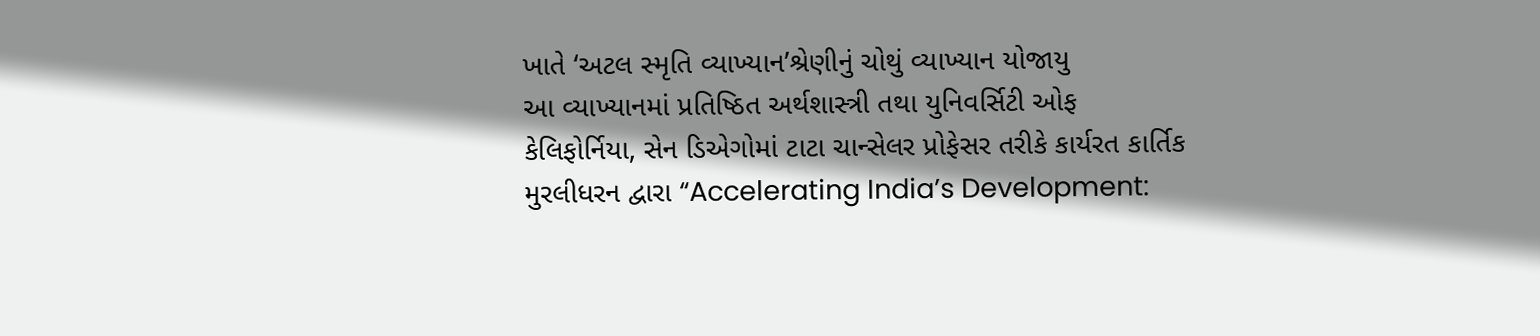ખાતે ‘અટલ સ્મૃતિ વ્યાખ્યાન’શ્રેણીનું ચોથું વ્યાખ્યાન યોજાયુ
આ વ્યાખ્યાનમાં પ્રતિષ્ઠિત અર્થશાસ્ત્રી તથા યુનિવર્સિટી ઓફ કેલિફોર્નિયા, સેન ડિએગોમાં ટાટા ચાન્સેલર પ્રોફેસર તરીકે કાર્યરત કાર્તિક મુરલીધરન દ્વારા “Accelerating India’s Development: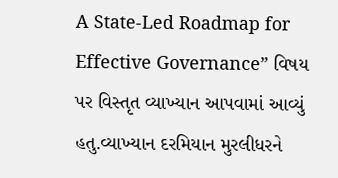A State-Led Roadmap for Effective Governance” વિષય પર વિસ્તૃત વ્યાખ્યાન આપવામાં આવ્યું હતુ.વ્યાખ્યાન દરમિયાન મુરલીધરને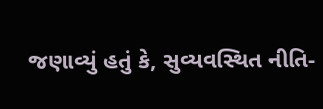જણાવ્યું હતું કે, સુવ્યવસ્થિત નીતિ-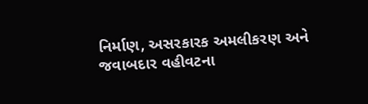નિર્માણ, અસરકારક અમલીકરણ અને જવાબદાર વહીવટના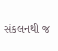સંકલનથી જ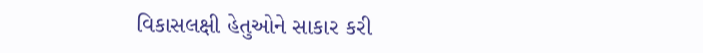વિકાસલક્ષી હેતુઓને સાકાર કરી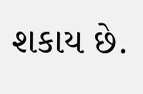શકાય છે.